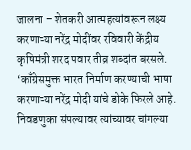जालना – शेतकरी आत्महत्यांवरून लक्ष्य करणाऱ्या नरेंद्र मोदींवर रविवारी केंद्रीय कृषिमंत्री शरद पवार तीव्र शब्दांत बरसले. ‘काँग्रेसमुक्त भारत निर्माण करण्याची भाषा करणाऱ्या नरेंद्र मोदी यांचे डोके फिरले आहे. निवडणुका संपल्यावर त्यांच्यावर चांगल्या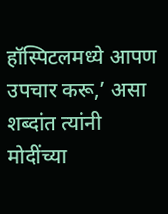हॉस्पिटलमध्ये आपण उपचार करू,’ असा शब्दांत त्यांनी मोदींच्या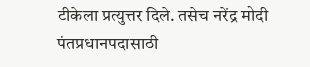टीकेला प्रत्युत्तर दिले. तसेच नरेंद्र मोदी पंतप्रधानपदासाठी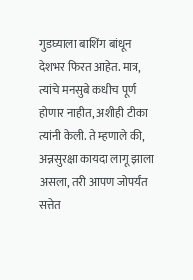गुडघ्याला बाशिंग बांधून देशभर फिरत आहेत. मात्र, त्यांचे मनसुबे कधीच पूर्ण होणार नाहीत, अशीही टीका त्यांनी केली. ते म्हणाले की, अन्नसुरक्षा कायदा लागू झाला असला, तरी आपण जोपर्यंत सत्तेत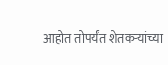आहोत तोपर्यंत शेतकऱ्यांच्या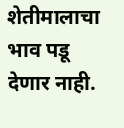शेतीमालाचा भाव पडू देणार नाही.